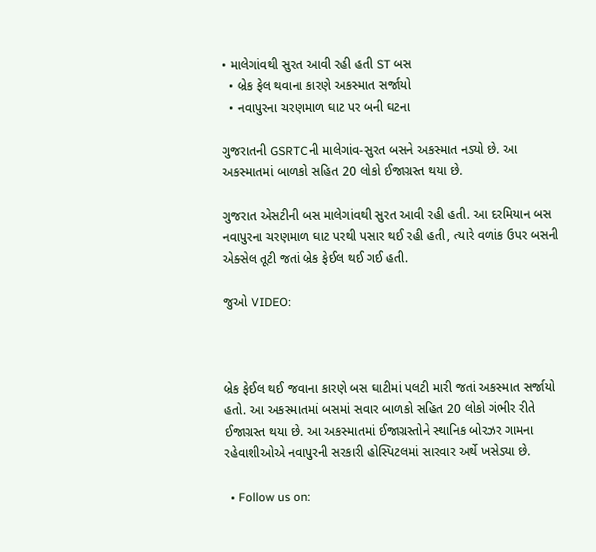• માલેગાંવથી સુરત આવી રહી હતી ST બસ
  • બ્રેક ફેલ થવાના કારણે અકસ્માત સર્જાયો
  • નવાપુરના ચરણમાળ ઘાટ પર બની ઘટના

ગુજરાતની GSRTCની માલેગાંવ-સુરત બસને અકસ્માત નડ્યો છે. આ અકસ્માતમાં બાળકો સહિત 20 લોકો ઈજાગ્રસ્ત થયા છે.

ગુજરાત એસટીની બસ માલેગાંવથી સુરત આવી રહી હતી. આ દરમિયાન બસ નવાપુરના ચરણમાળ ઘાટ પરથી પસાર થઈ રહી હતી, ત્યારે વળાંક ઉપર બસની એક્સેલ તૂટી જતાં બ્રેક ફેઈલ થઈ ગઈ હતી.

જુઓ VIDEO:



બ્રેક ફેઈલ થઈ જવાના કારણે બસ ઘાટીમાં પલટી મારી જતાં અકસ્માત સર્જાયો હતો. આ અકસ્માતમાં બસમાં સવાર બાળકો સહિત 20 લોકો ગંભીર રીતે ઈજાગ્રસ્ત થયા છે. આ અકસ્માતમાં ઈજાગ્રસ્તોને સ્થાનિક બોરઝર ગામના રહેવાશીઓએ નવાપુરની સરકારી હોસ્પિટલમાં સારવાર અર્થે ખસેડ્યા છે.

  • Follow us on: